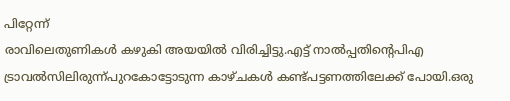പിറ്റേന്ന്
രാവിലെതുണികൾ കഴുകി അയയിൽ വിരിച്ചിട്ടു.എട്ട് നാൽപ്പതിൻ്റെപിഎ ട്രാവൽസിലിരുന്ന്പുറകോട്ടോടുന്ന കാഴ്ചകൾ കണ്ട്പട്ടണത്തിലേക്ക് പോയി.ഒരു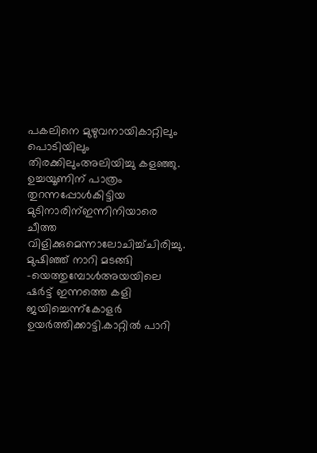പകലിനെ മുഴുവനായികാറ്റിലും പൊടിയിലും തിരക്കിലുംഅലിയിച്ചു കളഞ്ഞു. ഉച്ചയൂണിന് പാത്രം തുറന്നപ്പോൾകിട്ടിയ മുടിനാരിന്ഇന്നിനിയാരെ ചീത്ത വിളിക്കുമെന്നാലോചിച്ച്ചിരിച്ചു. മുഷിഞ്ഞ് നാറി മടങ്ങി –യെത്തുമ്പോൾഅയയിലെ ഷർട്ട് ഇന്നത്തെ കളി ജയിച്ചെന്ന്കോളർ ഉയർത്തിക്കാട്ടി.കാറ്റിൽ പാറി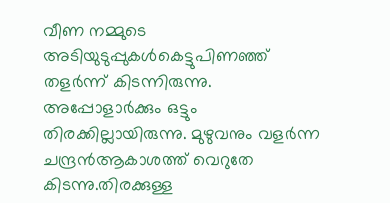വീണ നമ്മുടെ അടിയുടുപ്പുകൾകെട്ടുപിണഞ്ഞ് തളർന്ന് കിടന്നിരുന്നു. അപ്പോളാർക്കും ഒട്ടും തിരക്കില്ലായിരുന്നു. മുഴുവനും വളർന്ന ചന്ദ്രൻആകാശത്ത് വെറുതേ കിടന്നു.തിരക്കുള്ള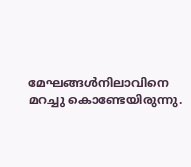മേഘങ്ങൾനിലാവിനെ മറച്ചു കൊണ്ടേയിരുന്നു.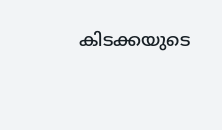കിടക്കയുടെ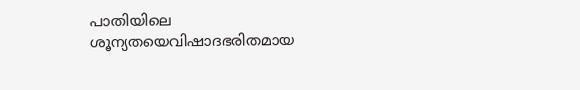പാതിയിലെ ശൂന്യതയെവിഷാദഭരിതമായ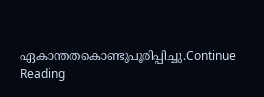ഏകാന്തതകൊണ്ടുപൂരിപ്പിച്ചു.Continue Reading